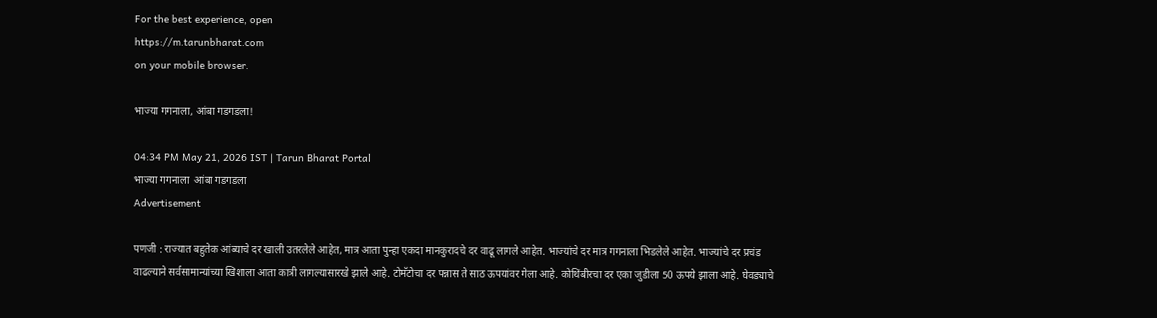For the best experience, open
https://m.tarunbharat.com
on your mobile browser.

भाज्या गगनाला, आंबा गडगडला!

04:34 PM May 21, 2026 IST | Tarun Bharat Portal
भाज्या गगनाला  आंबा गडगडला
Advertisement

पणजी : राज्यात बहुतेक आंब्याचे दर खाली उतरलेले आहेत, मात्र आता पुन्हा एकदा मानकुरादचे दर वाढू लागले आहेत. भाज्यांचे दर मात्र गगनाला भिडलेले आहेत. भाज्यांचे दर प्रचंड वाढल्याने सर्वसामान्यांच्या खिशाला आता कात्री लागल्यासारखे झाले आहे. टोमॅटोचा दर पन्नास ते साठ ऊपयांवर गेला आहे. कोथिंबीरचा दर एका जुडीला 50 ऊपये झाला आहे. घेवड्याचे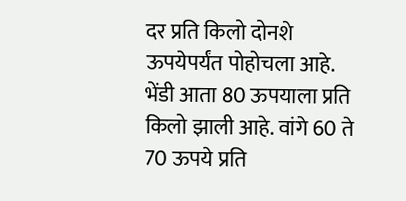दर प्रति किलो दोनशे ऊपयेपर्यंत पोहोचला आहे. भेंडी आता 80 ऊपयाला प्रति किलो झाली आहे. वांगे 60 ते 70 ऊपये प्रति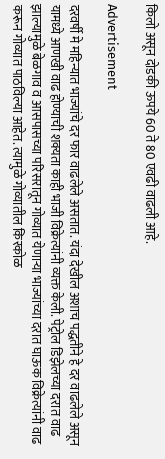किलो असून दोडकी ऊपये 60 ते 80 एवढी वाढली आहे.

Advertisement

दरवर्षी मे महिन्यात भाज्यांचे दर फार वाढलेले असतात. यंदा देखील अशाच पद्धतीने हे दर वाढलेले असून यामध्ये आणखी वाढ होण्याची शक्यता काही भाजी विक्रेत्यांनी व्यक्त केली. पेट्रोल डिझेलच्या दरात वाढ झाल्यामुळे बेळगाव व आसपासच्या परिसरातून गोव्यात येणाऱ्या भाज्यांच्या दरात घाऊक विक्रेत्यांनी वाढ करून गोव्यात पाठविल्या आहेत. त्यामुळे गोव्यातील किरकोळ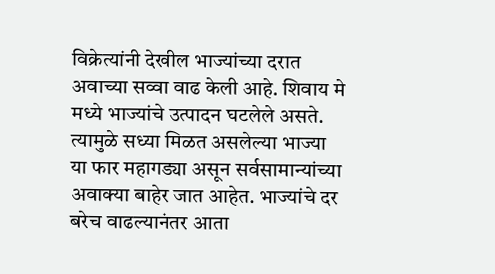विक्रेत्यांनी देखील भाज्यांच्या दरात अवाच्या सव्वा वाढ केली आहे. शिवाय मे मध्ये भाज्यांचे उत्पादन घटलेले असते. त्यामुळे सध्या मिळत असलेल्या भाज्या या फार महागड्या असून सर्वसामान्यांच्या अवाक्या बाहेर जात आहेत. भाज्यांचे दर बरेच वाढल्यानंतर आता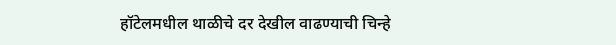हॉटेलमधील थाळीचे दर देखील वाढण्याची चिन्हे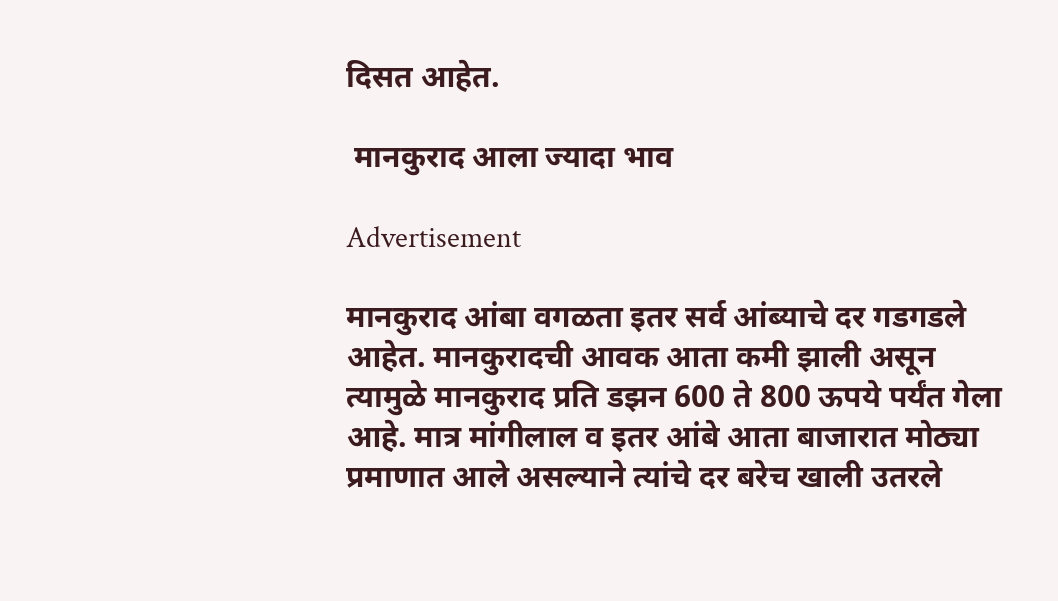दिसत आहेत.

 मानकुराद आला ज्यादा भाव

Advertisement

मानकुराद आंबा वगळता इतर सर्व आंब्याचे दर गडगडले आहेत. मानकुरादची आवक आता कमी झाली असून त्यामुळे मानकुराद प्रति डझन 600 ते 800 ऊपये पर्यंत गेला आहे. मात्र मांगीलाल व इतर आंबे आता बाजारात मोठ्या प्रमाणात आले असल्याने त्यांचे दर बरेच खाली उतरले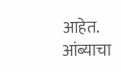आहेत. आंब्याचा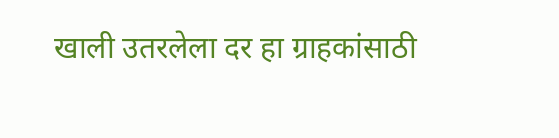खाली उतरलेला दर हा ग्राहकांसाठी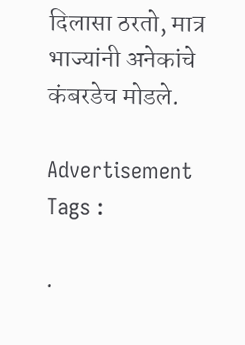दिलासा ठरतो, मात्र भाज्यांनी अनेकांचे कंबरडेच मोडले.

Advertisement
Tags :

.